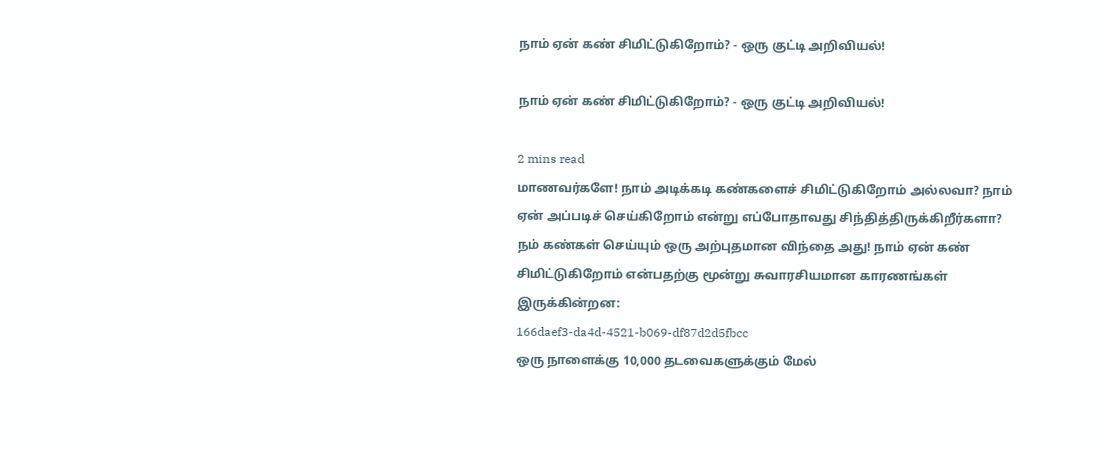நாம் ஏன் கண் சிமிட்டுகிறோம்? - ஒரு குட்டி அறிவியல்!

நாம் ஏன் கண் சிமிட்டுகிறோம்? - ஒரு குட்டி அறிவியல்!

2 mins read
மாணவர்களே! நாம் அடிக்கடி கண்களைச் சிமிட்டுகிறோம் அல்லவா? நாம் ஏன் அப்படிச் செய்கிறோம் என்று எப்போதாவது சிந்தித்திருக்கிறீர்களா? நம் கண்கள் செய்யும் ஒரு அற்புதமான விந்தை அது! நாம் ஏன் கண் சிமிட்டுகிறோம் என்பதற்கு மூன்று சுவாரசியமான காரணங்கள் இருக்கின்றன:
166daef3-da4d-4521-b069-df87d2d5fbcc
ஒரு நாளைக்கு 10,000 தடவைகளுக்கும் மேல்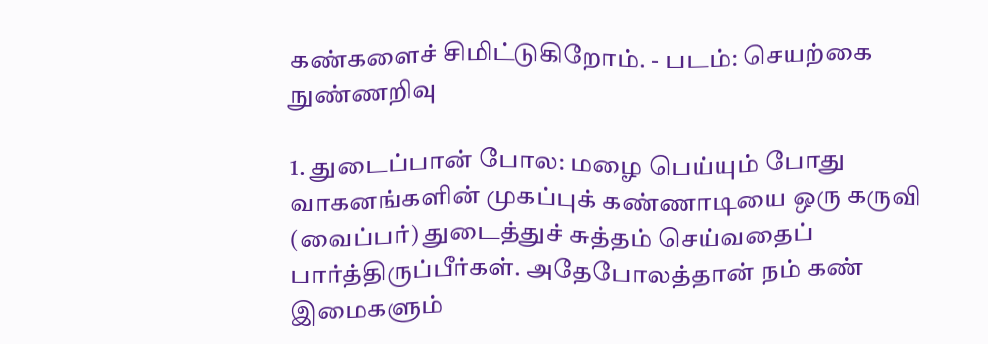கண்களைச் சிமிட்டுகிறோம். - படம்: செயற்கை நுண்ணறிவு

1. துடைப்பான் போல: மழை பெய்யும் போது வாகனங்களின் முகப்புக் கண்ணாடியை ஒரு கருவி (வைப்பர்) துடைத்துச் சுத்தம் செய்வதைப் பார்த்திருப்பீர்கள். அதேபோலத்தான் நம் கண் இமைகளும்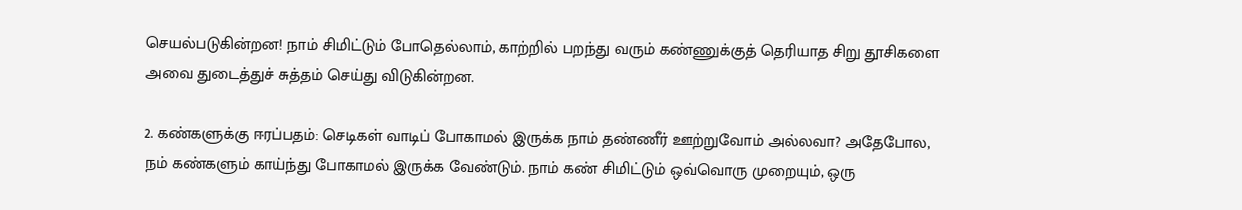செயல்படுகின்றன! நாம் சிமிட்டும் போதெல்லாம், காற்றில் பறந்து வரும் கண்ணுக்குத் தெரியாத சிறு தூசிகளை அவை துடைத்துச் சுத்தம் செய்து விடுகின்றன.

2. கண்களுக்கு ஈரப்பதம்: செடிகள் வாடிப் போகாமல் இருக்க நாம் தண்ணீர் ஊற்றுவோம் அல்லவா? அதேபோல, நம் கண்களும் காய்ந்து போகாமல் இருக்க வேண்டும். நாம் கண் சிமிட்டும் ஒவ்வொரு முறையும், ஒரு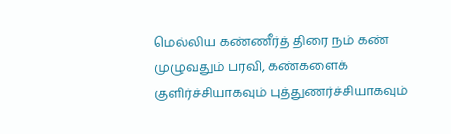மெல்லிய கண்ணீர்த் திரை நம் கண் முழுவதும் பரவி, கண்களைக் குளிர்ச்சியாகவும் புத்துணர்ச்சியாகவும்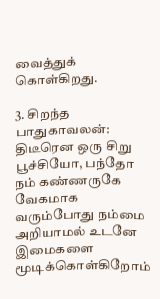வைத்துக் கொள்கிறது.

3. சிறந்த பாதுகாவலன்: திடீரென ஒரு சிறு பூச்சியோ, பந்தோ நம் கண்ணருகே வேகமாக வரும்போது நம்மை அறியாமல் உடனே இமைகளை மூடிக்கொள்கிறோம்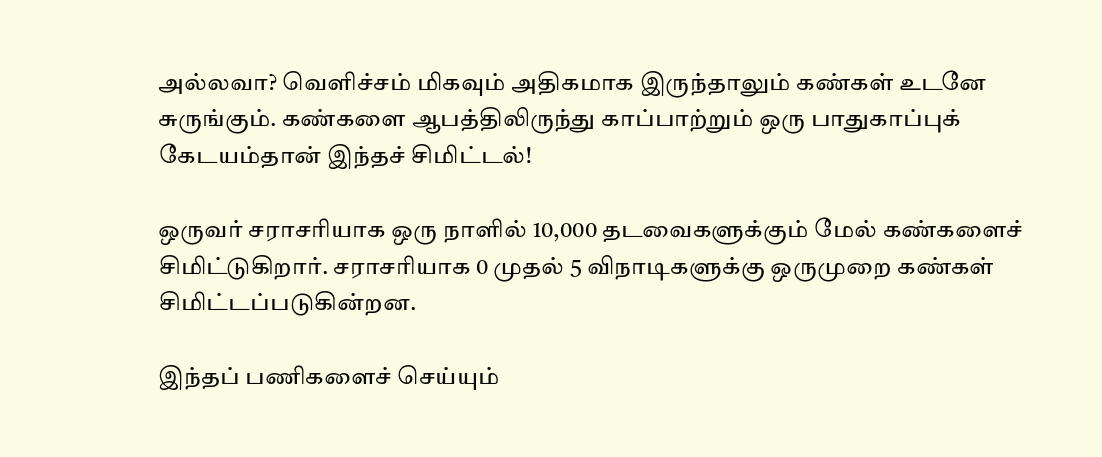அல்லவா? வெளிச்சம் மிகவும் அதிகமாக இருந்தாலும் கண்கள் உடனே சுருங்கும். கண்களை ஆபத்திலிருந்து காப்பாற்றும் ஒரு பாதுகாப்புக் கேடயம்தான் இந்தச் சிமிட்டல்!

ஒருவர் சராசரியாக ஒரு நாளில் 10,000 தடவைகளுக்கும் மேல் கண்களைச் சிமிட்டுகிறார். சராசரியாக 0 முதல் 5 விநாடிகளுக்கு ஒருமுறை கண்கள் சிமிட்டப்படுகின்றன.

இந்தப் பணிகளைச் செய்யும்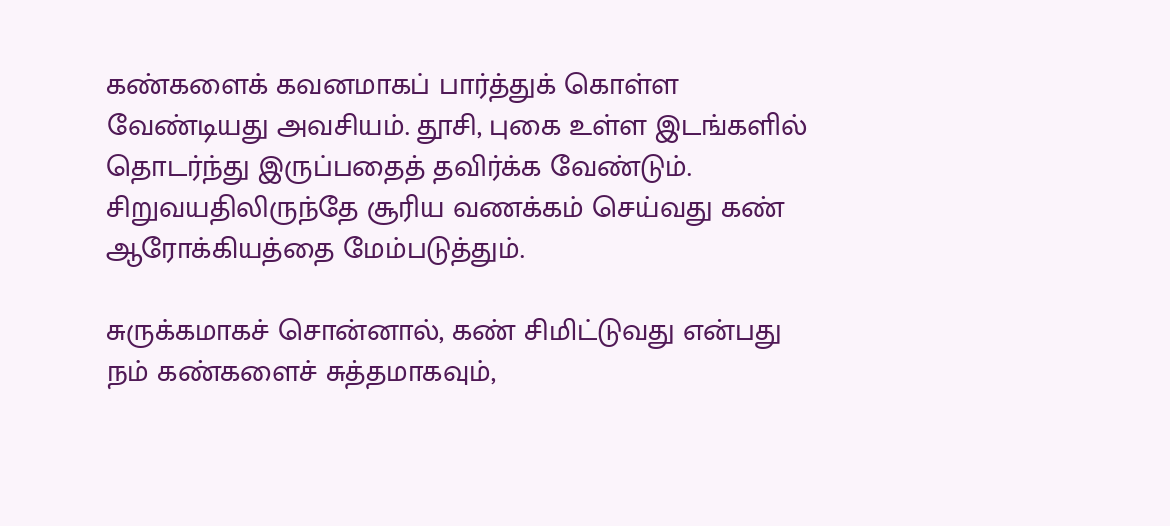கண்களைக் கவனமாகப் பார்த்துக் கொள்ள வேண்டியது அவசியம். தூசி, புகை உள்ள இடங்களில் தொடர்ந்து இருப்பதைத் தவிர்க்க வேண்டும். சிறுவயதிலிருந்தே சூரிய வணக்கம் செய்வது கண் ஆரோக்கியத்தை மேம்படுத்தும்.

சுருக்கமாகச் சொன்னால், கண் சிமிட்டுவது என்பது நம் கண்களைச் சுத்தமாகவும்,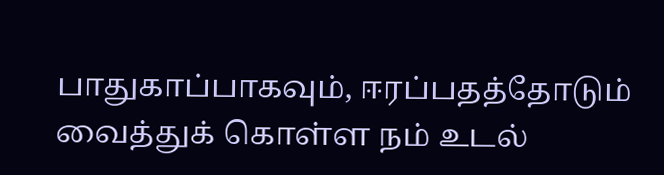பாதுகாப்பாகவும், ஈரப்பதத்தோடும் வைத்துக் கொள்ள நம் உடல்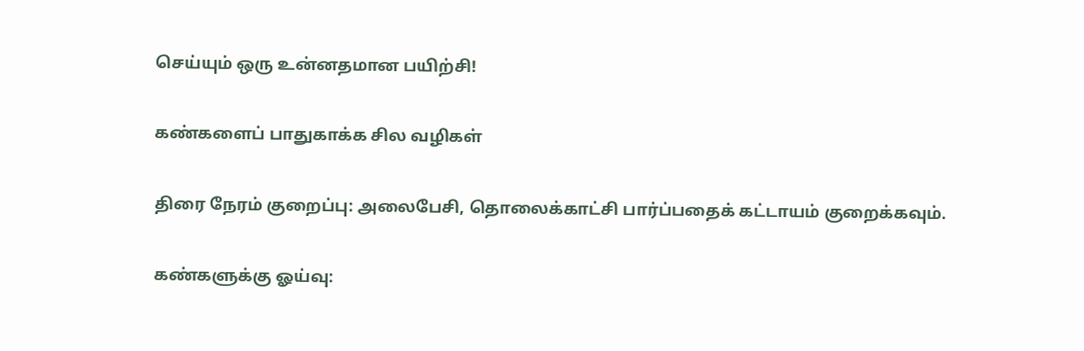செய்யும் ஒரு உன்னதமான பயிற்சி!

கண்களைப் பாதுகாக்க சில வழிகள்

திரை நேரம் குறைப்பு: அலைபேசி, தொலைக்காட்சி பார்ப்பதைக் கட்டாயம் குறைக்கவும்.

கண்களுக்கு ஓய்வு: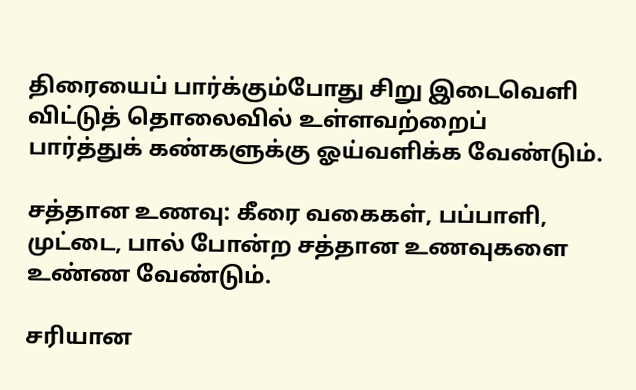திரையைப் பார்க்கும்போது சிறு இடைவெளி விட்டுத் தொலைவில் உள்ளவற்றைப் பார்த்துக் கண்களுக்கு ஓய்வளிக்க வேண்டும்.

சத்தான உணவு: கீரை வகைகள், பப்பாளி, முட்டை, பால் போன்ற சத்தான உணவுகளை உண்ண வேண்டும்.

சரியான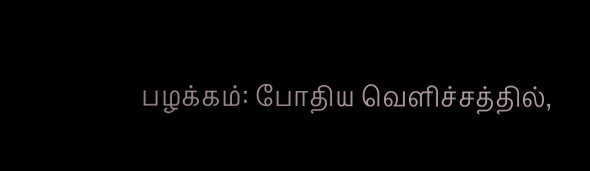பழக்கம்: போதிய வெளிச்சத்தில்,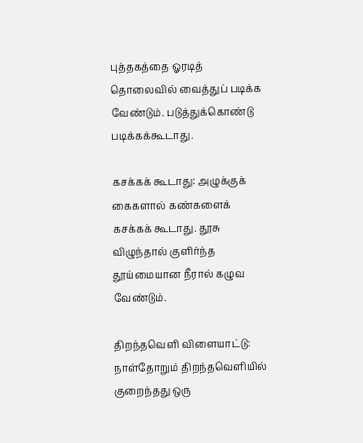புத்தகத்தை ஓரடித் தொலைவில் வைத்துப் படிக்க வேண்டும். படுத்துக்கொண்டு படிக்கக்கூடாது.

கசக்கக் கூடாது: அழுக்குக் கைகளால் கண்களைக் கசக்கக் கூடாது. தூசு விழுந்தால் குளிர்ந்த தூய்மையான நீரால் கழுவ வேண்டும்.

திறந்தவெளி விளையாட்டு: நாள்தோறும் திறந்தவெளியில் குறைந்தது ஒரு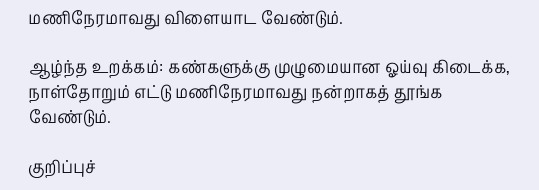மணிநேரமாவது விளையாட வேண்டும்.

ஆழ்ந்த உறக்கம்: கண்களுக்கு முழுமையான ஓய்வு கிடைக்க, நாள்தோறும் எட்டு மணிநேரமாவது நன்றாகத் தூங்க வேண்டும்.

குறிப்புச்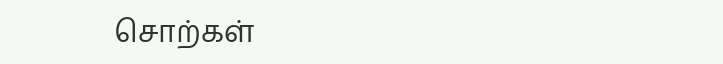சொற்கள்